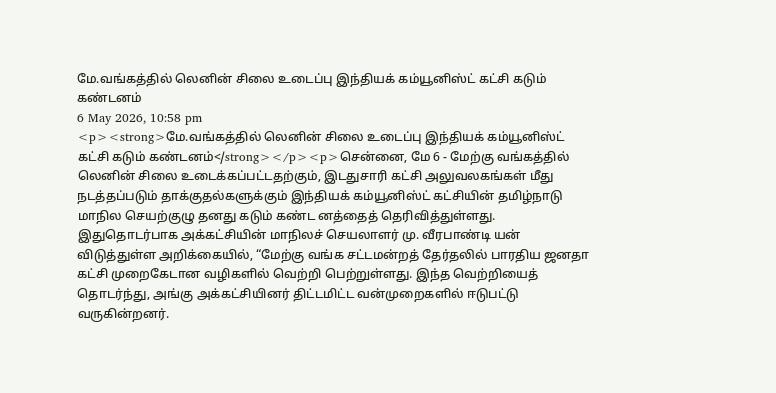மே.வங்கத்தில் லெனின் சிலை உடைப்பு இந்தியக் கம்யூனிஸ்ட் கட்சி கடும் கண்டனம்
6 May 2026, 10:58 pm
<p><strong>மே.வங்கத்தில் லெனின் சிலை உடைப்பு இந்தியக் கம்யூனிஸ்ட் கட்சி கடும் கண்டனம்</strong></p><p>சென்னை, மே 6 - மேற்கு வங்கத்தில் லெனின் சிலை உடைக்கப்பட்டதற்கும், இடதுசாரி கட்சி அலுவலகங்கள் மீது நடத்தப்படும் தாக்குதல்களுக்கும் இந்தியக் கம்யூனிஸ்ட் கட்சியின் தமிழ்நாடு மாநில செயற்குழு தனது கடும் கண்ட னத்தைத் தெரிவித்துள்ளது. இதுதொடர்பாக அக்கட்சியின் மாநிலச் செயலாளர் மு. வீரபாண்டி யன் விடுத்துள்ள அறிக்கையில், “மேற்கு வங்க சட்டமன்றத் தேர்தலில் பாரதிய ஜனதா கட்சி முறைகேடான வழிகளில் வெற்றி பெற்றுள்ளது. இந்த வெற்றியைத் தொடர்ந்து, அங்கு அக்கட்சியினர் திட்டமிட்ட வன்முறைகளில் ஈடுபட்டு வருகின்றனர்.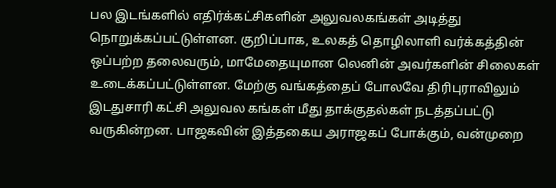பல இடங்களில் எதிர்க்கட்சிகளின் அலுவலகங்கள் அடித்து நொறுக்கப்பட்டுள்ளன. குறிப்பாக, உலகத் தொழிலாளி வர்க்கத்தின் ஒப்பற்ற தலைவரும், மாமேதையுமான லெனின் அவர்களின் சிலைகள் உடைக்கப்பட்டுள்ளன. மேற்கு வங்கத்தைப் போலவே திரிபுராவிலும் இடதுசாரி கட்சி அலுவல கங்கள் மீது தாக்குதல்கள் நடத்தப்பட்டு வருகின்றன. பாஜகவின் இத்தகைய அராஜகப் போக்கும், வன்முறை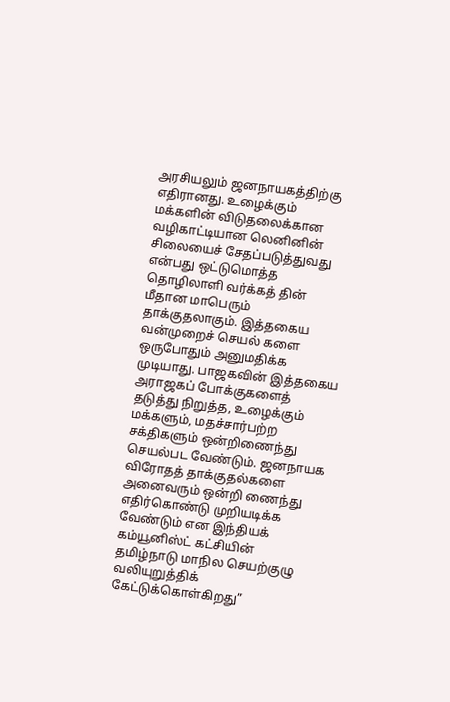அரசியலும் ஜனநாயகத்திற்கு எதிரானது. உழைக்கும் மக்களின் விடுதலைக்கான வழிகாட்டியான லெனினின் சிலையைச் சேதப்படுத்துவது என்பது ஒட்டுமொத்த தொழிலாளி வர்க்கத் தின் மீதான மாபெரும் தாக்குதலாகும். இத்தகைய வன்முறைச் செயல் களை ஒருபோதும் அனுமதிக்க முடியாது. பாஜகவின் இத்தகைய அராஜகப் போக்குகளைத் தடுத்து நிறுத்த, உழைக்கும் மக்களும், மதச்சார்பற்ற சக்திகளும் ஒன்றிணைந்து செயல்பட வேண்டும். ஜனநாயக விரோதத் தாக்குதல்களை அனைவரும் ஒன்றி ணைந்து எதிர்கொண்டு முறியடிக்க வேண்டும் என இந்தியக் கம்யூனிஸ்ட் கட்சியின் தமிழ்நாடு மாநில செயற்குழு வலியுறுத்திக் கேட்டுக்கொள்கிறது”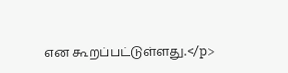என கூறப்பட்டுள்ளது.</p>